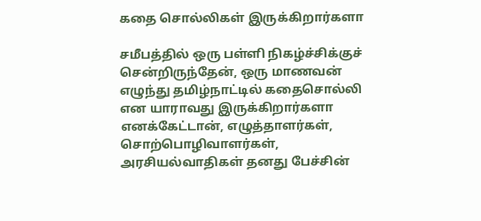கதை சொல்லிகள் இருக்கிறார்களா

சமீபத்தில் ஒரு பள்ளி நிகழ்ச்சிக்குச் சென்றிருந்தேன், ஒரு மாணவன் எழுந்து தமிழ்நாட்டில் கதைசொல்லி என யாராவது இருக்கிறார்களா எனக்கேட்டான், எழுத்தாளர்கள், சொற்பொழிவாளர்கள், அரசியல்வாதிகள் தனது பேச்சின்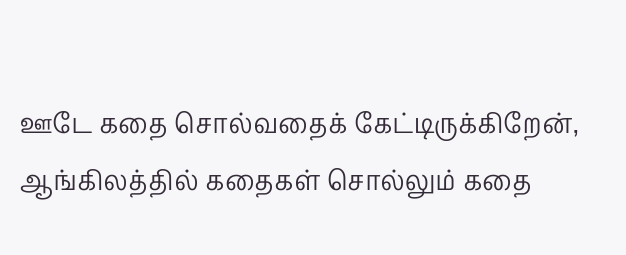ஊடே கதை சொல்வதைக் கேட்டிருக்கிறேன், ஆங்கிலத்தில் கதைகள் சொல்லும் கதை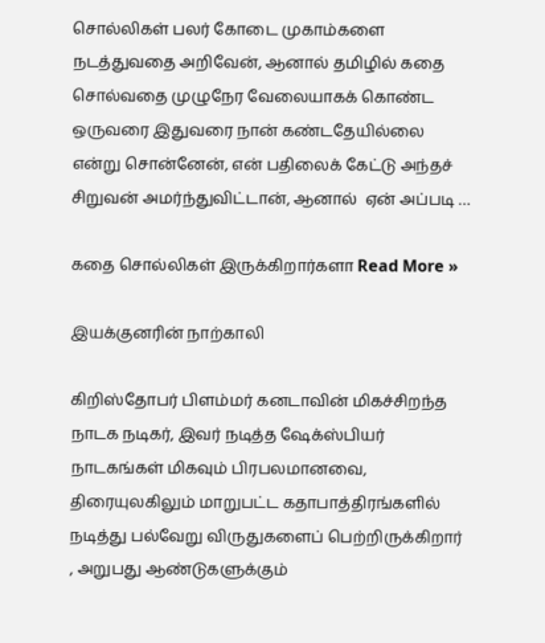சொல்லிகள் பலர் கோடை முகாம்களை நடத்துவதை அறிவேன், ஆனால் தமிழில் கதை சொல்வதை முழுநேர வேலையாகக் கொண்ட ஒருவரை இதுவரை நான் கண்டதேயில்லை என்று சொன்னேன், என் பதிலைக் கேட்டு அந்தச் சிறுவன் அமர்ந்துவிட்டான், ஆனால்  ஏன் அப்படி …

கதை சொல்லிகள் இருக்கிறார்களா Read More »

இயக்குனரின் நாற்காலி

கிறிஸ்தோபர் பிளம்மர் கனடாவின் மிகச்சிறந்த நாடக நடிகர், இவர் நடித்த ஷேக்ஸ்பியர் நாடகங்கள் மிகவும் பிரபலமானவை, திரையுலகிலும் மாறுபட்ட கதாபாத்திரங்களில் நடித்து பல்வேறு விருதுகளைப் பெற்றிருக்கிறார் , அறுபது ஆண்டுகளுக்கும்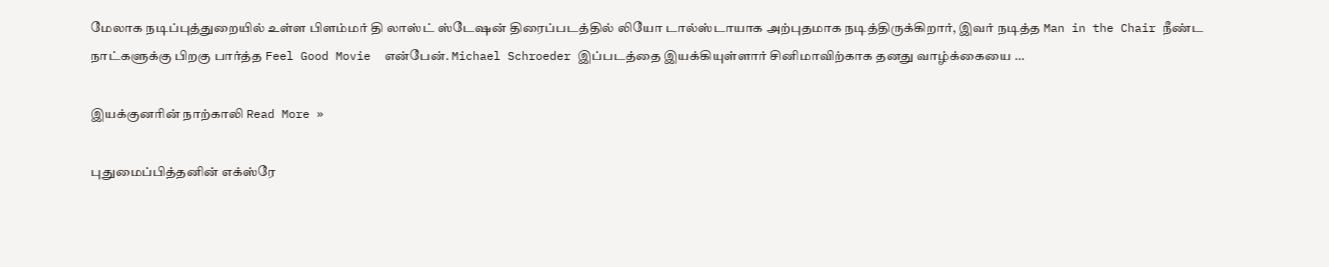மேலாக நடிப்புத்துறையில் உள்ள பிளம்மர் தி லாஸ்ட் ஸ்டேஷன் திரைப்படத்தில் லியோ டால்ஸ்டாயாக அற்புதமாக நடித்திருக்கிறார், இவர் நடித்த Man in the Chair நீண்ட நாட்களுக்கு பிறகு பார்த்த Feel Good Movie  என்பேன். Michael Schroeder இப்படத்தை இயக்கியுள்ளார் சினிமாவிற்காக தனது வாழ்க்கையை …

இயக்குனரின் நாற்காலி Read More »

புதுமைப்பித்தனின் எக்ஸ்ரே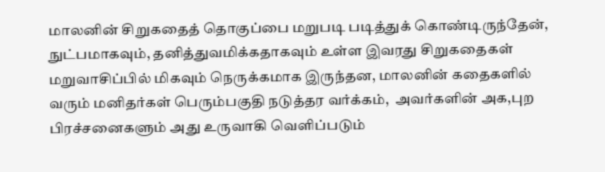மாலனின் சிறுகதைத் தொகுப்பை மறுபடி படித்துக் கொண்டிருந்தேன், நுட்பமாகவும், தனித்துவமிக்கதாகவும் உள்ள இவரது சிறுகதைகள் மறுவாசிப்பில் மிகவும் நெருக்கமாக இருந்தன, மாலனின் கதைகளில் வரும் மனிதர்கள் பெரும்பகுதி நடுத்தர வர்க்கம்,  அவர்களின் அக,புற பிரச்சனைகளும் அது உருவாகி வெளிப்படும்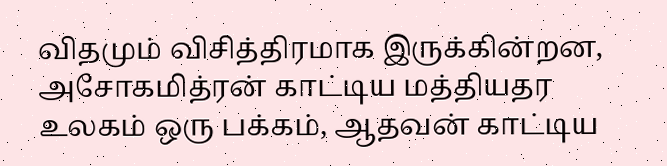விதமும் விசித்திரமாக இருக்கின்றன, அசோகமித்ரன் காட்டிய மத்தியதர உலகம் ஒரு பக்கம், ஆதவன் காட்டிய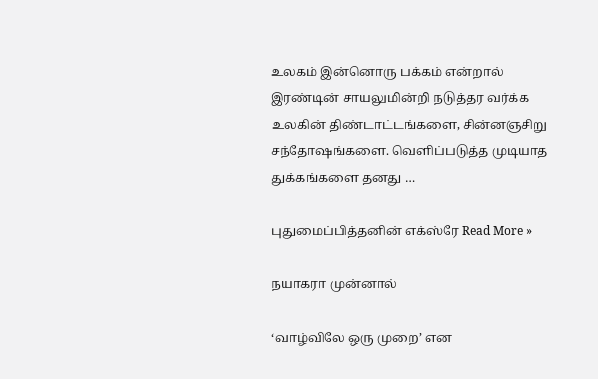உலகம் இன்னொரு பக்கம் என்றால் இரண்டின் சாயலுமின்றி நடுத்தர வர்க்க உலகின் திண்டாட்டங்களை, சின்னஞசிறு சந்தோஷங்களை. வெளிப்படுத்த முடியாத துக்கங்களை தனது …

புதுமைப்பித்தனின் எக்ஸ்ரே Read More »

நயாகரா முன்னால்

‘வாழ்விலே ஒரு முறை’ என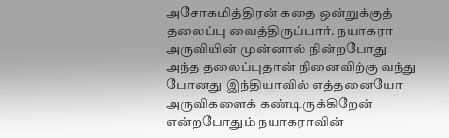அசோகமித்திரன் கதை ஒன்றுக்குத் தலைப்பு வைத்திருப்பார். நயாகரா அருவியின் முன்னால் நின்றபோது அந்த தலைப்புதான் நினைவிற்கு வந்து போனது இந்தியாவில் எத்தனையோ அருவிகளைக் கண்டிருக்கிறேன் என்றபோதும் நயாகராவின்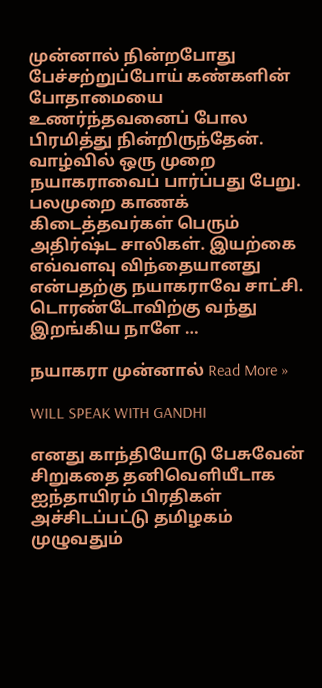முன்னால் நின்றபோது பேச்சற்றுப்போய் கண்களின் போதாமையை உணர்ந்தவனைப் போல பிரமித்து நின்றிருந்தேன். வாழ்வில் ஒரு முறை நயாகராவைப் பார்ப்பது பேறு. பலமுறை காணக் கிடைத்தவர்கள் பெரும் அதிர்ஷ்ட சாலிகள். இயற்கை எவ்வளவு விந்தையானது என்பதற்கு நயாகராவே சாட்சி. டொரண்டோவிற்கு வந்து இறங்கிய நாளே …

நயாகரா முன்னால் Read More »

WILL SPEAK WITH GANDHI

எனது காந்தியோடு பேசுவேன் சிறுகதை தனிவெளியீடாக ஐந்தாயிரம் பிரதிகள் அச்சிடப்பட்டு தமிழகம் முழுவதும்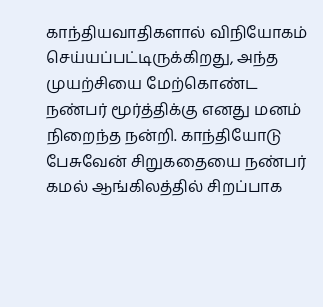காந்தியவாதிகளால் விநியோகம் செய்யப்பட்டிருக்கிறது, அந்த முயற்சியை மேற்கொண்ட நண்பர் மூர்த்திக்கு எனது மனம் நிறைந்த நன்றி. காந்தியோடு பேசுவேன் சிறுகதையை நண்பர் கமல் ஆங்கிலத்தில் சிறப்பாக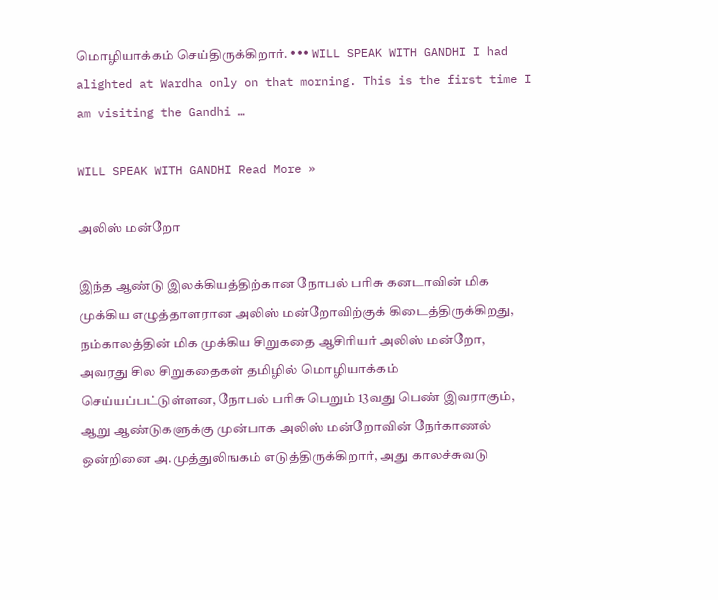மொழியாக்கம் செய்திருக்கிறார். ••• WILL SPEAK WITH GANDHI I had alighted at Wardha only on that morning. This is the first time I am visiting the Gandhi …

WILL SPEAK WITH GANDHI Read More »

அலிஸ் மன்றோ

இந்த ஆண்டு இலக்கியத்திற்கான நோபல் பரிசு கனடாவின் மிக முக்கிய எழுத்தாளரான அலிஸ் மன்றோவிற்குக் கிடைத்திருக்கிறது, நம்காலத்தின் மிக முக்கிய சிறுகதை ஆசிரியர் அலிஸ் மன்றோ, அவரது சில சிறுகதைகள் தமிழில் மொழியாக்கம் செய்யப்பட்டுள்ளன, நோபல் பரிசு பெறும் 13வது பெண் இவராகும், ஆறு ஆண்டுகளுக்கு முன்பாக அலிஸ் மன்றோவின் நேர்காணல் ஒன்றினை அ.முத்துலிஙகம் எடுத்திருக்கிறார், அது காலச்சுவடு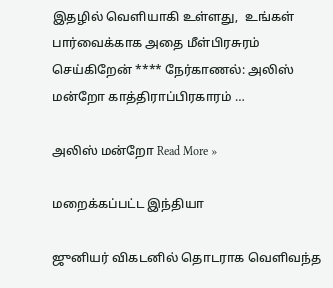இதழில் வெளியாகி உள்ளது,  உங்கள் பார்வைக்காக அதை மீள்பிரசுரம் செய்கிறேன் **** நேர்காணல்: அலிஸ் மன்றோ காத்திராப்பிரகாரம் …

அலிஸ் மன்றோ Read More »

மறைக்கப்பட்ட இந்தியா

ஜுனியர் விகடனில் தொடராக வெளிவந்த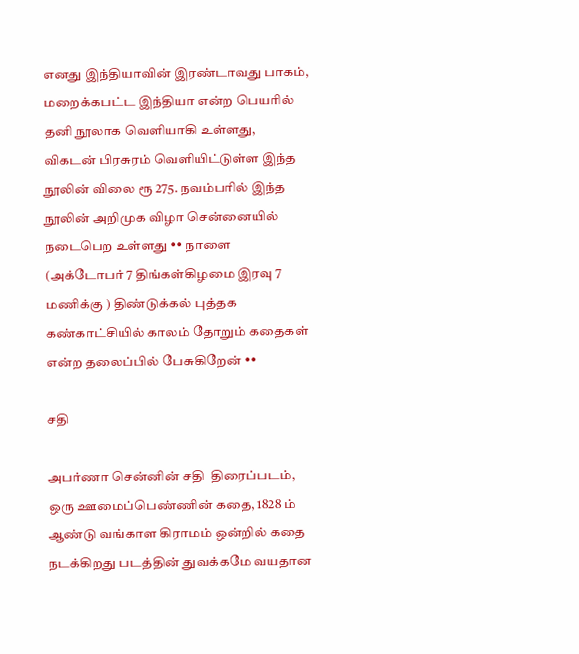எனது இந்தியாவின் இரண்டாவது பாகம்,  மறைக்கபட்ட இந்தியா என்ற பெயரில் தனி நூலாக வெளியாகி உள்ளது, விகடன் பிரசுரம் வெளியிட்டுள்ள இந்த நூலின் விலை ரூ 275. நவம்பரில் இந்த நூலின் அறிமுக விழா சென்னையில் நடைபெற உள்ளது •• நாளை (அக்டோபர் 7 திங்கள்கிழமை இரவு 7 மணிக்கு ) திண்டுக்கல் புத்தக கண்காட்சியில் காலம் தோறும் கதைகள் என்ற தலைப்பில் பேசுகிறேன் ••

சதி

அபர்ணா சென்னின் சதி  திரைப்படம், ஒரு ஊமைப்பெண்ணின் கதை, 1828 ம் ஆண்டு வங்காள கிராமம் ஒன்றில் கதை நடக்கிறது படத்தின் துவக்கமே வயதான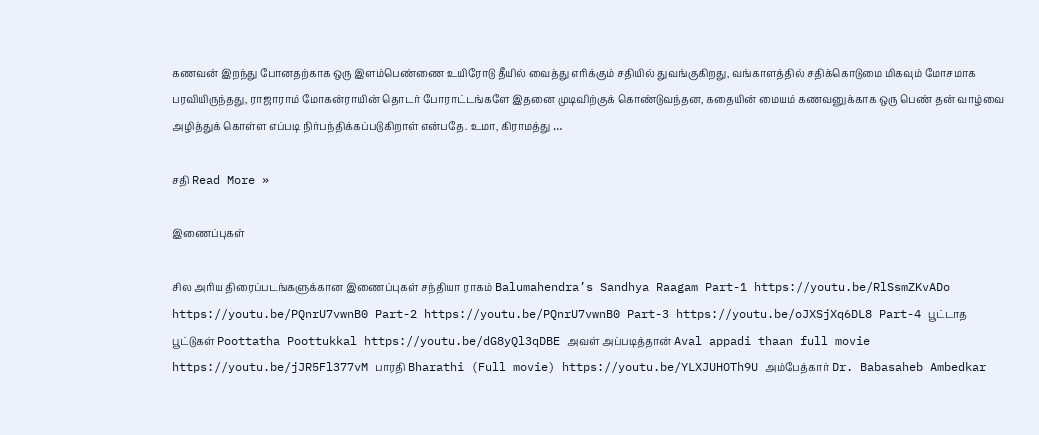கணவன் இறந்து போனதற்காக ஒரு இளம்பெண்ணை உயிரோடு தீயில் வைத்து எரிக்கும் சதியில் துவங்குகிறது, வங்காளத்தில் சதிக்கொடுமை மிகவும் மோசமாக பரவியிருந்தது, ராஜாராம் மோகன்ராயின் தொடர் போராட்டங்களே இதனை முடிவிற்குக் கொண்டுவந்தன, கதையின் மையம் கணவனுக்காக ஒரு பெண் தன் வாழ்வை அழித்துக் கொள்ள எப்படி நிர்பந்திக்கப்படுகிறாள் என்பதே. உமா, கிராமத்து …

சதி Read More »

இணைப்புகள்

சில அரிய திரைப்படங்களுக்கான இணைப்புகள் சந்தியா ராகம் Balumahendra’s Sandhya Raagam Part-1 https://youtu.be/RlSsmZKvADo https://youtu.be/PQnrU7vwnB0 Part-2 https://youtu.be/PQnrU7vwnB0 Part-3 https://youtu.be/oJXSjXq6DL8 Part-4 பூட்டாத பூட்டுகள் Poottatha Poottukkal https://youtu.be/dG8yQl3qDBE அவள் அப்படித்தான் Aval appadi thaan full movie https://youtu.be/jJR5Fl377vM பாரதி Bharathi (Full movie) https://youtu.be/YLXJUHOTh9U அம்பேத்கார் Dr. Babasaheb Ambedkar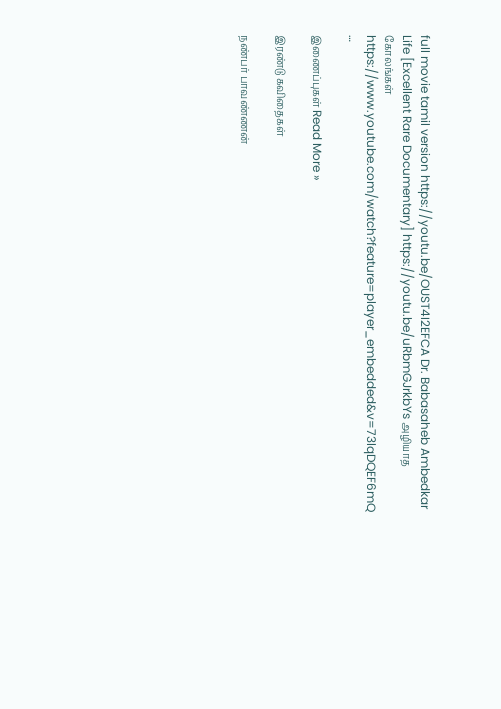full movie tamil version https://youtu.be/OUST4I2EFCA Dr. Babasaheb Ambedkar Life [Excellent Rare Documentary] https://youtu.be/uRbmGJrkbYs அழியாத கோலங்கள் https://www.youtube.com/watch?feature=player_embedded&v=73lqDQEF6mQ …

இணைப்புகள் Read More »

இரண்டு கவிதைகள்

நண்பர் பாவண்ணன்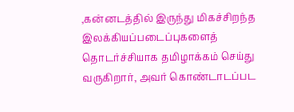,கன்னடத்தில் இருந்து மிகச்சிறந்த இலக்கியப்படைப்புகளைத் தொடர்ச்சியாக தமிழாக்கம் செய்து வருகிறார், அவர் கொண்டாடப்பட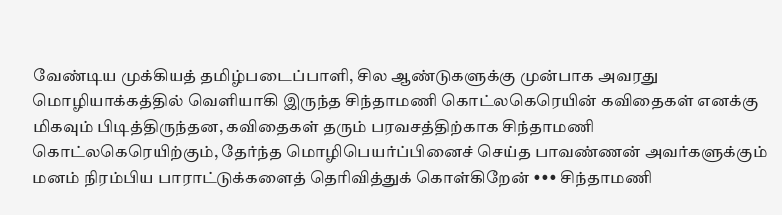வேண்டிய முக்கியத் தமிழ்படைப்பாளி, சில ஆண்டுகளுக்கு முன்பாக அவரது மொழியாக்கத்தில் வெளியாகி இருந்த சிந்தாமணி கொட்லகெரெயின் கவிதைகள் எனக்கு மிகவும் பிடித்திருந்தன, கவிதைகள் தரும் பரவசத்திற்காக சிந்தாமணி கொட்லகெரெயிற்கும், தேர்ந்த மொழிபெயர்ப்பினைச் செய்த பாவண்ணன் அவர்களுக்கும் மனம் நிரம்பிய பாராட்டுக்களைத் தெரிவித்துக் கொள்கிறேன் ••• சிந்தாமணி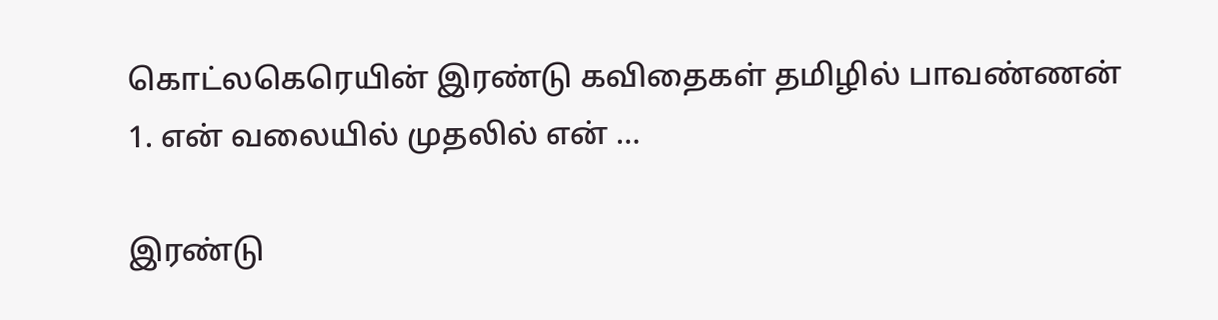கொட்லகெரெயின் இரண்டு கவிதைகள் தமிழில் பாவண்ணன் 1. என் வலையில் முதலில் என் …

இரண்டு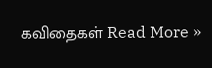கவிதைகள் Read More »